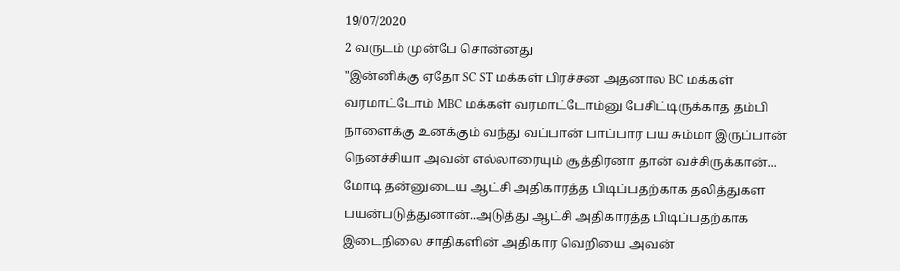19/07/2020
2 வருடம் முன்பே சொன்னது
"இன்னிக்கு ஏதோ SC ST மக்கள் பிரச்சன அதனால BC மக்கள் வரமாட்டோம் MBC மக்கள் வரமாட்டோம்னு பேசிட்டிருக்காத தம்பி நாளைக்கு உனக்கும் வந்து வப்பான் பாப்பார பய சும்மா இருப்பான் நெனச்சியா அவன் எல்லாரையும் சூத்திரனா தான் வச்சிருக்கான்... மோடி தன்னுடைய ஆட்சி அதிகாரத்த பிடிப்பதற்காக தலித்துகள பயன்படுத்துனான்..அடுத்து ஆட்சி அதிகாரத்த பிடிப்பதற்காக இடைநிலை சாதிகளின் அதிகார வெறியை அவன்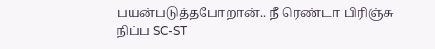பயன்படுத்தபோறான்.. நீ ரெண்டா பிரிஞ்சு நிப்ப SC-ST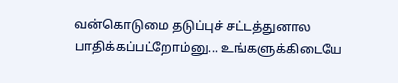வன்கொடுமை தடுப்புச் சட்டத்துனால பாதிக்கப்பட்றோம்னு... உங்களுக்கிடையே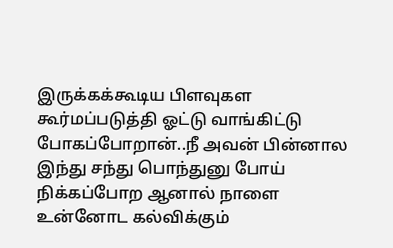இருக்கக்கூடிய பிளவுகள கூர்மப்படுத்தி ஓட்டு வாங்கிட்டு போகப்போறான்..நீ அவன் பின்னால இந்து சந்து பொந்துனு போய் நிக்கப்போற ஆனால் நாளை உன்னோட கல்விக்கும்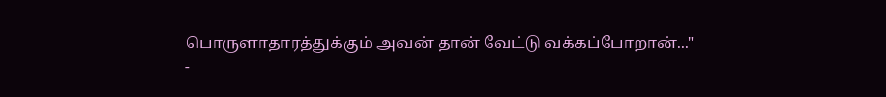பொருளாதாரத்துக்கும் அவன் தான் வேட்டு வக்கப்போறான்..."
-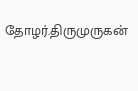தோழர்.திருமுருகன்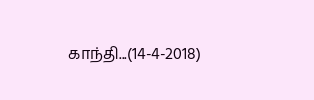காந்தி...(14-4-2018)